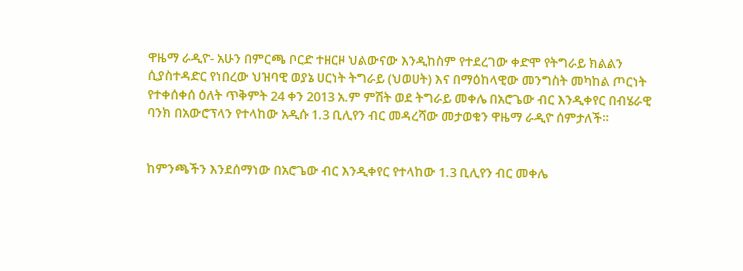ዋዜማ ራዲዮ- አሁን በምርጫ ቦርድ ተዘርዞ ህልውናው እንዲከስም የተደረገው ቀድሞ የትግራይ ክልልን ሲያስተዳድር የነበረው ህዝባዊ ወያኔ ሀርነት ትግራይ (ህወሀት) እና በማዕከላዊው መንግስት መካከል ጦርነት የተቀሰቀሰ ዕለት ጥቅምት 24 ቀን 2013 አ.ም ምሽት ወደ ትግራይ መቀሌ በአሮጌው ብር እንዲቀየር በብሄራዊ ባንክ በአውሮፕላን የተላከው አዲሱ 1.3 ቢሊየን ብር መዳረሻው መታወቁን ዋዜማ ራዲዮ ሰምታለች።


ከምንጫችን እንደሰማነው በአሮጌው ብር እንዲቀየር የተላከው 1.3 ቢሊየን ብር መቀሌ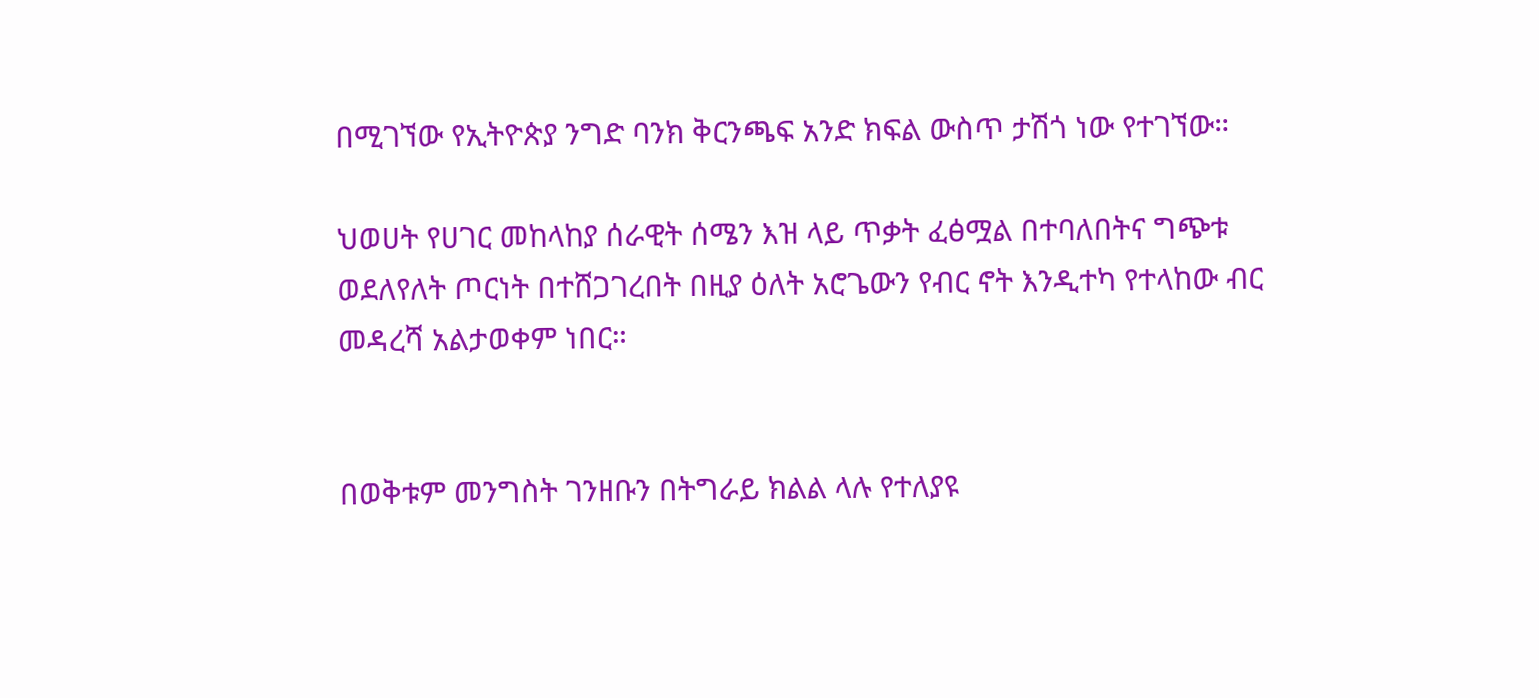በሚገኘው የኢትዮጵያ ንግድ ባንክ ቅርንጫፍ አንድ ክፍል ውስጥ ታሽጎ ነው የተገኘው።

ህወሀት የሀገር መከላከያ ሰራዊት ሰሜን እዝ ላይ ጥቃት ፈፅሟል በተባለበትና ግጭቱ ወደለየለት ጦርነት በተሸጋገረበት በዚያ ዕለት አሮጌውን የብር ኖት እንዲተካ የተላከው ብር መዳረሻ አልታወቀም ነበር።


በወቅቱም መንግስት ገንዘቡን በትግራይ ክልል ላሉ የተለያዩ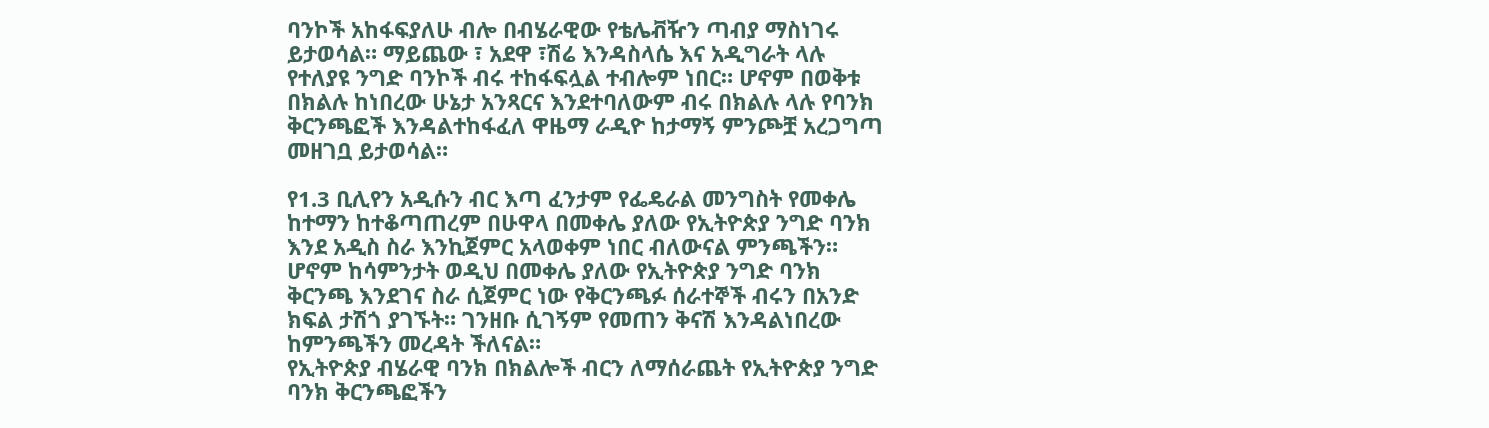ባንኮች አከፋፍያለሁ ብሎ በብሄራዊው የቴሌቭዥን ጣብያ ማስነገሩ ይታወሳል። ማይጨው ፣ አደዋ ፣ሽሬ እንዳስላሴ እና አዲግራት ላሉ የተለያዩ ንግድ ባንኮች ብሩ ተከፋፍሏል ተብሎም ነበር። ሆኖም በወቅቱ በክልሉ ከነበረው ሁኔታ አንጻርና እንደተባለውም ብሩ በክልሉ ላሉ የባንክ ቅርንጫፎች እንዳልተከፋፈለ ዋዜማ ራዲዮ ከታማኝ ምንጮቿ አረጋግጣ መዘገቧ ይታወሳል።

የ1.3 ቢሊየን አዲሱን ብር እጣ ፈንታም የፌዴራል መንግስት የመቀሌ ከተማን ከተቆጣጠረም በሁዋላ በመቀሌ ያለው የኢትዮጵያ ንግድ ባንክ እንደ አዲስ ስራ እንኪጀምር አላወቀም ነበር ብለውናል ምንጫችን። ሆኖም ከሳምንታት ወዲህ በመቀሌ ያለው የኢትዮጵያ ንግድ ባንክ ቅርንጫ እንደገና ስራ ሲጀምር ነው የቅርንጫፉ ሰራተኞች ብሩን በአንድ ክፍል ታሽጎ ያገኙት። ገንዘቡ ሲገኝም የመጠን ቅናሽ እንዳልነበረው ከምንጫችን መረዳት ችለናል።
የኢትዮጵያ ብሄራዊ ባንክ በክልሎች ብርን ለማሰራጨት የኢትዮጵያ ንግድ ባንክ ቅርንጫፎችን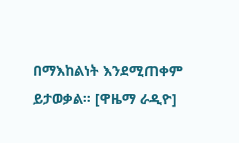በማእከልነት እንደሚጠቀም ይታወቃል። [ዋዜማ ራዲዮ]